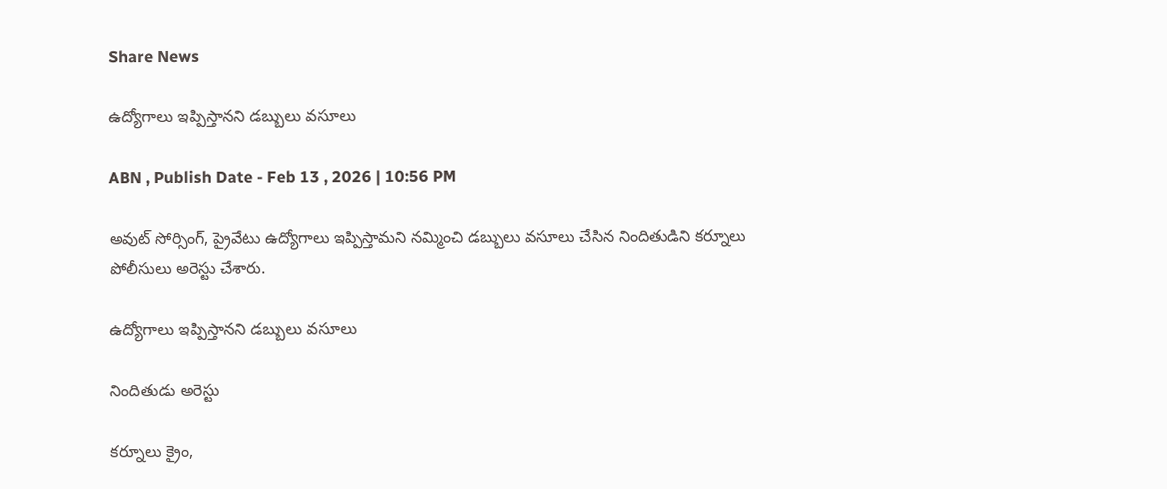Share News

ఉద్యోగాలు ఇప్పిస్తానని డబ్బులు వసూలు

ABN , Publish Date - Feb 13 , 2026 | 10:56 PM

అవుట్‌ సోర్సింగ్‌, ప్రైవేటు ఉద్యోగాలు ఇప్పిస్తామని నమ్మించి డబ్బులు వసూలు చేసిన నిందితుడిని కర్నూలు పోలీసులు అరెస్టు చేశారు.

ఉద్యోగాలు ఇప్పిస్తానని డబ్బులు వసూలు

నిందితుడు అరెస్టు

కర్నూలు క్రైం,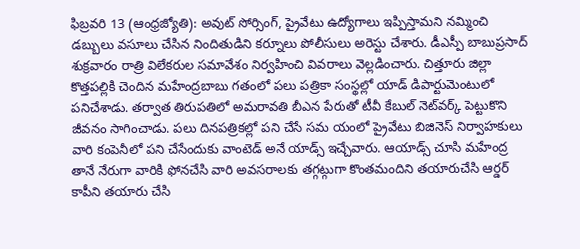ఫిబ్రవరి 13 (ఆంధ్రజ్యోతి): అవుట్‌ సోర్సింగ్‌, ప్రైవేటు ఉద్యోగాలు ఇప్పిస్తామని నమ్మించి డబ్బులు వసూలు చేసిన నిందితుడిని కర్నూలు పోలీసులు అరెస్టు చేశారు. డీఎస్పీ బాబుప్రసాద్‌ శుక్రవారం రాత్రి విలేకరుల సమావేశం నిర్వహించి వివరాలు వెల్లడించారు. చిత్తూరు జిల్లా కొత్తపల్లికి చెందిన మహేంద్రబాబు గతంలో పలు పత్రికా సంస్థల్లో యాడ్‌ డిపార్టుమెంటులో పనిచేశాడు. తర్వాత తిరుపతిలో అమరావతి బీఎన పేరుతో టీవీ కేబుల్‌ నెట్‌వర్క్‌ పెట్టుకొని జీవనం సాగించాడు. పలు దినపత్రికల్లో పని చేసే సమ యంలో ప్రైవేటు బిజినెస్‌ నిర్వాహకులు వారి కంపెనీలో పని చేసేందుకు వాంటెడ్‌ అనే యాడ్స్‌ ఇచ్చేవారు. ఆయాడ్స్‌ చూసి మహేంద్ర తానే నేరుగా వారికి ఫోనచేసి వారి అవసరాలకు తగ్గట్గుగా కొంతమందిని తయారుచేసి ఆర్డర్‌ కాపీని తయారు చేసి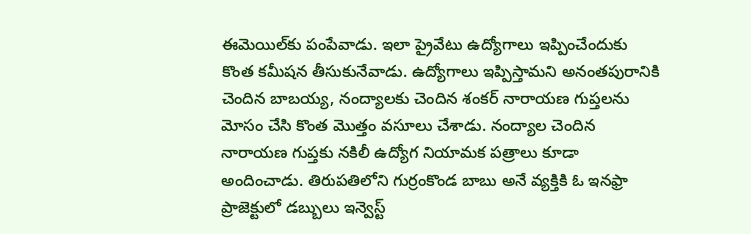ఈమెయిల్‌కు పంపేవాడు. ఇలా ప్రైవేటు ఉద్యోగాలు ఇప్పించేందుకు కొంత కమీషన తీసుకునేవాడు. ఉద్యోగాలు ఇప్పిస్తామని అనంతపురానికి చెందిన బాబయ్య, నంద్యాలకు చెందిన శంకర్‌ నారాయణ గుప్తలను మోసం చేసి కొంత మొత్తం వసూలు చేశాడు. నంద్యాల చెందిన నారాయణ గుప్తకు నకిలీ ఉద్యోగ నియామక పత్రాలు కూడా అందించాడు. తిరుపతిలోని గుర్రంకొండ బాబు అనే వ్యక్తికి ఓ ఇనఫ్రా ప్రాజెక్టులో డబ్బులు ఇన్వెస్ట్‌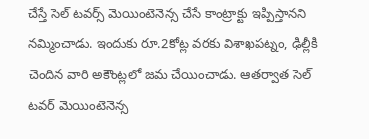చేస్తే సెల్‌ టవర్స్‌ మెయింటెనెన్స చేసే కాంట్రాక్టు ఇప్పిస్తానని నమ్మించాడు. ఇందుకు రూ.2కోట్ల వరకు విశాఖపట్నం, ఢిల్లీకి చెందిన వారి అకౌంట్లలో జమ చేయించాడు. ఆతర్వాత సెల్‌ టవర్‌ మెయింటెనెన్స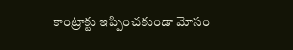కాంట్రాక్టు ఇప్పించకుండా మోసం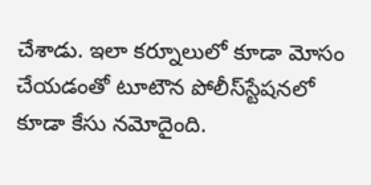చేశాడు. ఇలా కర్నూలులో కూడా మోసం చేయడంతో టూటౌన పోలీస్‌స్టేషనలో కూడా కేసు నమోదైంది.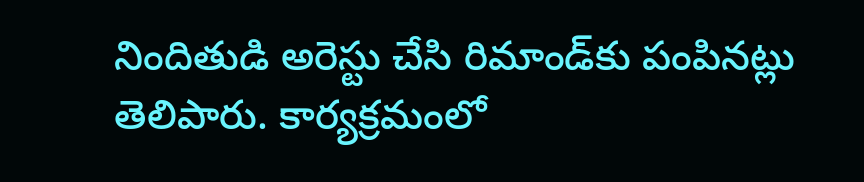నిందితుడి అరెస్టు చేసి రిమాండ్‌కు పంపినట్లు తెలిపారు. కార్యక్రమంలో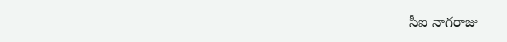సీఐ నాగరాజు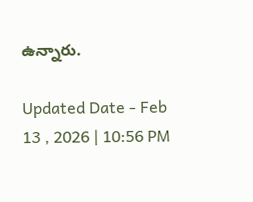ఉన్నారు.

Updated Date - Feb 13 , 2026 | 10:56 PM